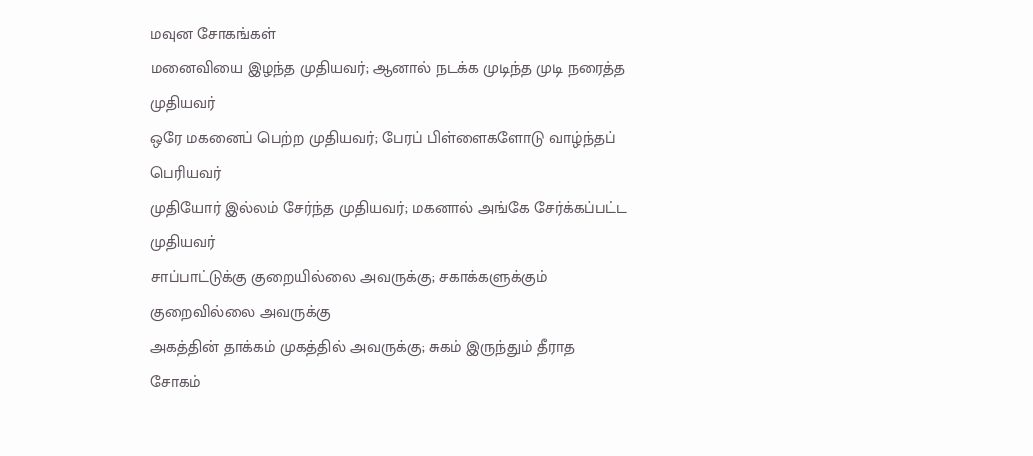மவுன சோகங்கள்
மனைவியை இழந்த முதியவர்; ஆனால் நடக்க முடிந்த முடி நரைத்த முதியவர்
ஒரே மகனைப் பெற்ற முதியவர்; பேரப் பிள்ளைகளோடு வாழ்ந்தப் பெரியவர்
முதியோர் இல்லம் சேர்ந்த முதியவர்; மகனால் அங்கே சேர்க்கப்பட்ட முதியவர்
சாப்பாட்டுக்கு குறையில்லை அவருக்கு; சகாக்களுக்கும் குறைவில்லை அவருக்கு
அகத்தின் தாக்கம் முகத்தில் அவருக்கு; சுகம் இருந்தும் தீராத சோகம்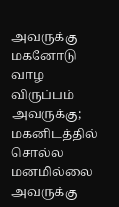அவருக்கு
மகனோடு வாழ விருப்பம் அவருக்கு; மகனிடத்தில் சொல்ல மனமில்லை அவருக்கு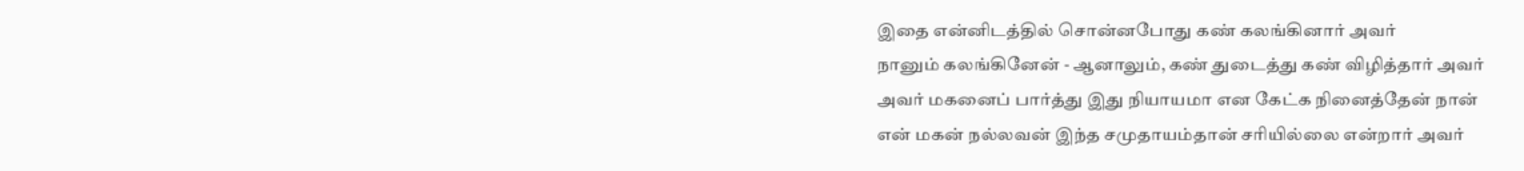இதை என்னிடத்தில் சொன்னபோது கண் கலங்கினார் அவர்
நானும் கலங்கினேன் - ஆனாலும், கண் துடைத்து கண் விழித்தார் அவர்
அவர் மகனைப் பார்த்து இது நியாயமா என கேட்க நினைத்தேன் நான்
என் மகன் நல்லவன் இந்த சமுதாயம்தான் சரியில்லை என்றார் அவர்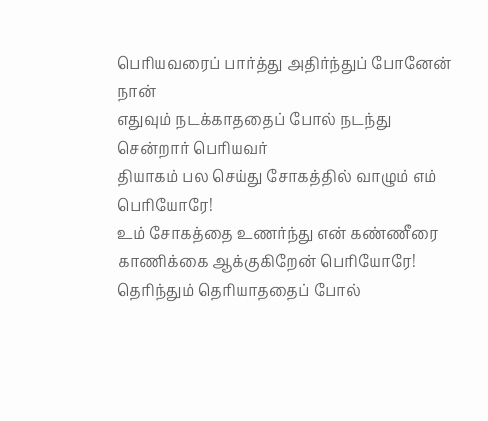பெரியவரைப் பார்த்து அதிர்ந்துப் போனேன் நான்
எதுவும் நடக்காததைப் போல் நடந்து சென்றார் பெரியவர்
தியாகம் பல செய்து சோகத்தில் வாழும் எம் பெரியோரே!
உம் சோகத்தை உணர்ந்து என் கண்ணீரை காணிக்கை ஆக்குகிறேன் பெரியோரே!
தெரிந்தும் தெரியாததைப் போல்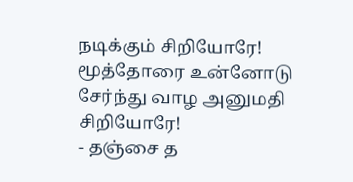நடிக்கும் சிறியோரே!
மூத்தோரை உன்னோடு சேர்ந்து வாழ அனுமதி சிறியோரே!
- தஞ்சை த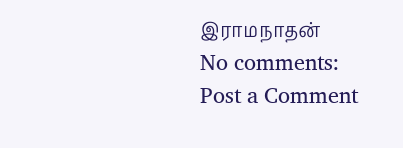இராமநாதன்
No comments:
Post a Comment